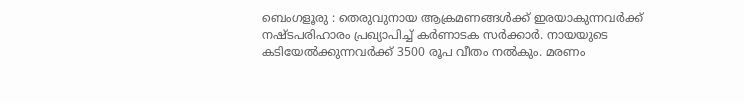ബെംഗളൂരു : തെരുവുനായ ആക്രമണങ്ങൾക്ക് ഇരയാകുന്നവർക്ക് നഷ്ടപരിഹാരം പ്രഖ്യാപിച്ച് കർണാടക സർക്കാർ. നായയുടെ കടിയേൽക്കുന്നവർക്ക് 3500 രൂപ വീതം നൽകും. മരണം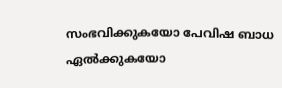സംഭവിക്കുകയോ പേവിഷ ബാധ ഏൽക്കുകയോ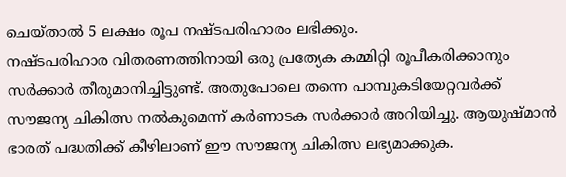ചെയ്താൽ 5 ലക്ഷം രൂപ നഷ്ടപരിഹാരം ലഭിക്കും.
നഷ്ടപരിഹാര വിതരണത്തിനായി ഒരു പ്രത്യേക കമ്മിറ്റി രൂപീകരിക്കാനും സർക്കാർ തീരുമാനിച്ചിട്ടുണ്ട്. അതുപോലെ തന്നെ പാമ്പുകടിയേറ്റവർക്ക് സൗജന്യ ചികിത്സ നൽകുമെന്ന് കർണാടക സർക്കാർ അറിയിച്ചു. ആയുഷ്മാൻ ഭാരത് പദ്ധതിക്ക് കീഴിലാണ് ഈ സൗജന്യ ചികിത്സ ലഭ്യമാക്കുക.